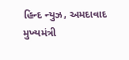હિન્દ ન્યુઝ, અમદાવાદ મુખ્યમંત્રી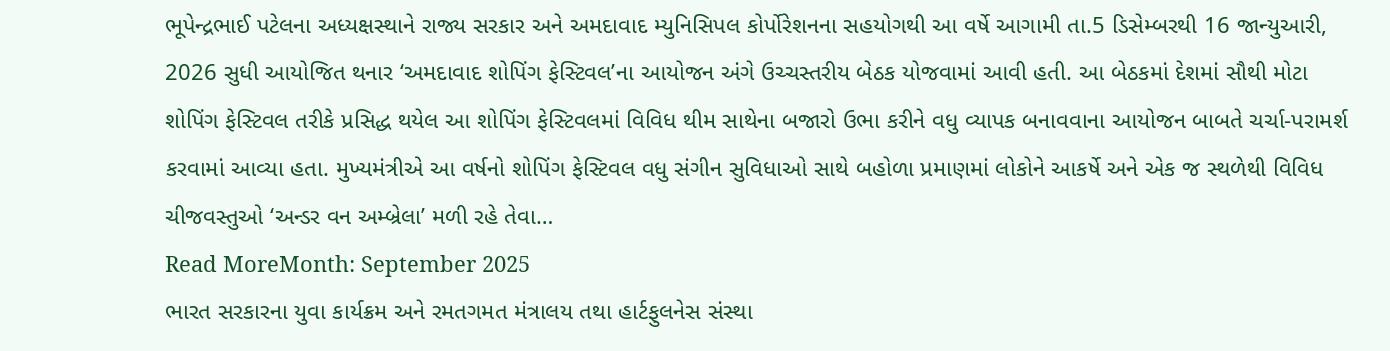ભૂપેન્દ્રભાઈ પટેલના અધ્યક્ષસ્થાને રાજ્ય સરકાર અને અમદાવાદ મ્યુનિસિપલ કોર્પોરેશનના સહયોગથી આ વર્ષે આગામી તા.5 ડિસેમ્બરથી 16 જાન્યુઆરી, 2026 સુધી આયોજિત થનાર ‘અમદાવાદ શોપિંગ ફેસ્ટિવલ’ના આયોજન અંગે ઉચ્ચસ્તરીય બેઠક યોજવામાં આવી હતી. આ બેઠકમાં દેશમાં સૌથી મોટા શોપિંગ ફેસ્ટિવલ તરીકે પ્રસિદ્ધ થયેલ આ શોપિંગ ફેસ્ટિવલમાં વિવિધ થીમ સાથેના બજારો ઉભા કરીને વધુ વ્યાપક બનાવવાના આયોજન બાબતે ચર્ચા-પરામર્શ કરવામાં આવ્યા હતા. મુખ્યમંત્રીએ આ વર્ષનો શોપિંગ ફેસ્ટિવલ વધુ સંગીન સુવિધાઓ સાથે બહોળા પ્રમાણમાં લોકોને આકર્ષે અને એક જ સ્થળેથી વિવિધ ચીજવસ્તુઓ ‘અન્ડર વન અમ્બ્રેલા’ મળી રહે તેવા…
Read MoreMonth: September 2025
ભારત સરકારના યુવા કાર્યક્રમ અને રમતગમત મંત્રાલય તથા હાર્ટફુલનેસ સંસ્થા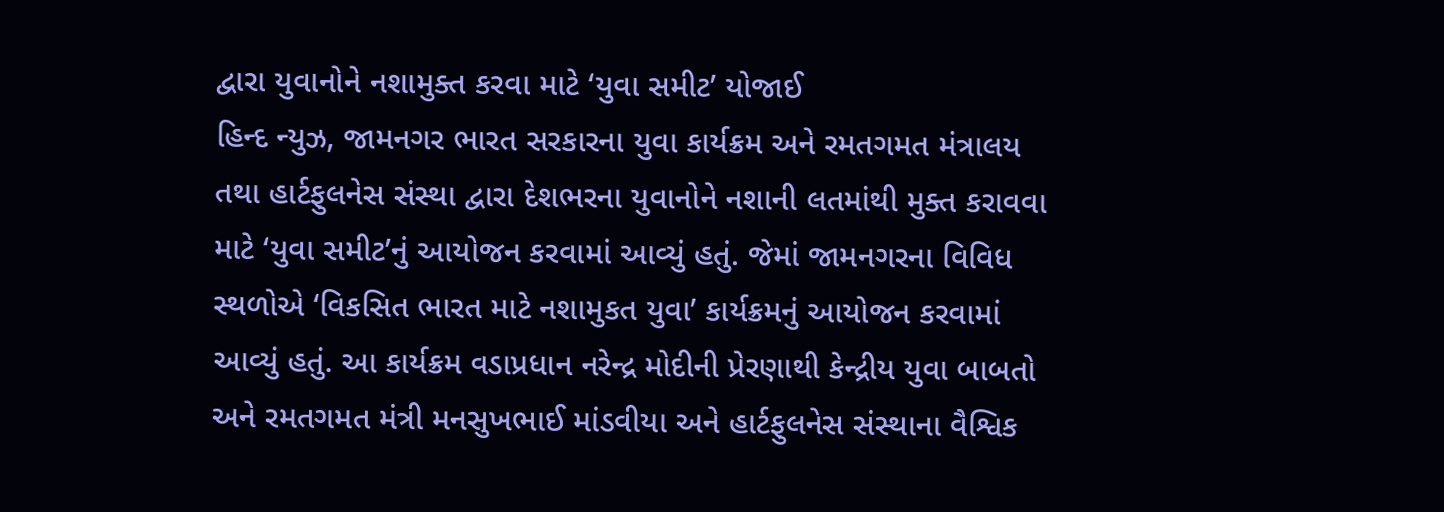દ્વારા યુવાનોને નશામુક્ત કરવા માટે ‘યુવા સમીટ’ યોજાઈ
હિન્દ ન્યુઝ, જામનગર ભારત સરકારના યુવા કાર્યક્રમ અને રમતગમત મંત્રાલય તથા હાર્ટફુલનેસ સંસ્થા દ્વારા દેશભરના યુવાનોને નશાની લતમાંથી મુક્ત કરાવવા માટે ‘યુવા સમીટ’નું આયોજન કરવામાં આવ્યું હતું. જેમાં જામનગરના વિવિધ સ્થળોએ ‘વિકસિત ભારત માટે નશામુકત યુવા’ કાર્યક્રમનું આયોજન કરવામાં આવ્યું હતું. આ કાર્યક્રમ વડાપ્રધાન નરેન્દ્ર મોદીની પ્રેરણાથી કેન્દ્રીય યુવા બાબતો અને રમતગમત મંત્રી મનસુખભાઈ માંડવીયા અને હાર્ટફુલનેસ સંસ્થાના વૈશ્વિક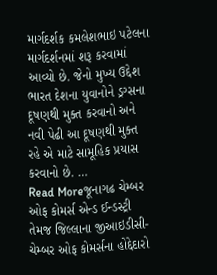માર્ગદર્શક કમલેશભાઇ પટેલના માર્ગદર્શનમાં શરૂ કરવામાં આવ્યો છે. જેનો મુખ્ય ઉદ્દેશ ભારત દેશના યુવાનોને ડ્રગ્સના દૂષણથી મુક્ત કરવાનો અને નવી પેઢી આ દૂષણથી મુક્ત રહે એ માટે સામૂહિક પ્રયાસ કરવાનો છે. …
Read Moreજૂનાગઢ ચેમ્બર ઓફ કોમર્સ એન્ડ ઈન્ડસ્ટ્રી તેમજ જિલ્લાના જીઆઇડીસી-ચેમ્બર ઓફ કોમર્સના હોદ્દેદારો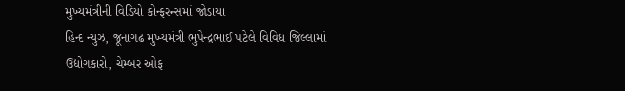મુખ્યમંત્રીની વિડિયો કોન્ફરન્સમાં જોડાયા
હિન્દ ન્યુઝ, જૂનાગઢ મુખ્યમંત્રી ભુપેન્દ્રભાઈ પટેલે વિવિધ જિલ્લામાં ઉદ્યોગકારો, ચેમ્બર ઓફ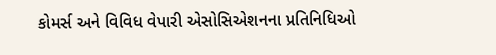કોમર્સ અને વિવિધ વેપારી એસોસિએશનના પ્રતિનિધિઓ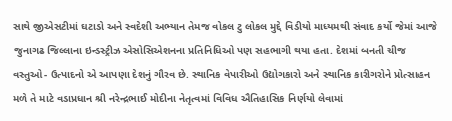સાથે જીએસટીમાં ઘટાડો અને સ્વદેશી અભ્યાન તેમજ વોકલ ટુ લોકલ મુદ્દે વિડીયો માધ્યમથી સંવાદ કર્યો જેમાં આજે જુનાગઢ જિલ્લાના ઇન્ડસ્ટ્રીઝ એસોસિએશનના પ્રતિનિધિઓ પણ સહભાગી થયા હતા. દેશમાં બનતી ચીજ વસ્તુઓ- ઉત્પાદનો એ આપણા દેશનું ગૌરવ છે. સ્થાનિક વેપારીઓ ઉદ્યોગકારો અને સ્થાનિક કારીગરોને પ્રોત્સાહન મળે તે માટે વડાપ્રધાન શ્રી નરેન્દ્રભાઈ મોદીના નેતૃત્વમાં વિવિધ ઐતિહાસિક નિર્ણયો લેવામાં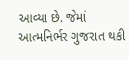આવ્યા છે. જેમાં આત્મનિર્ભર ગુજરાત થકી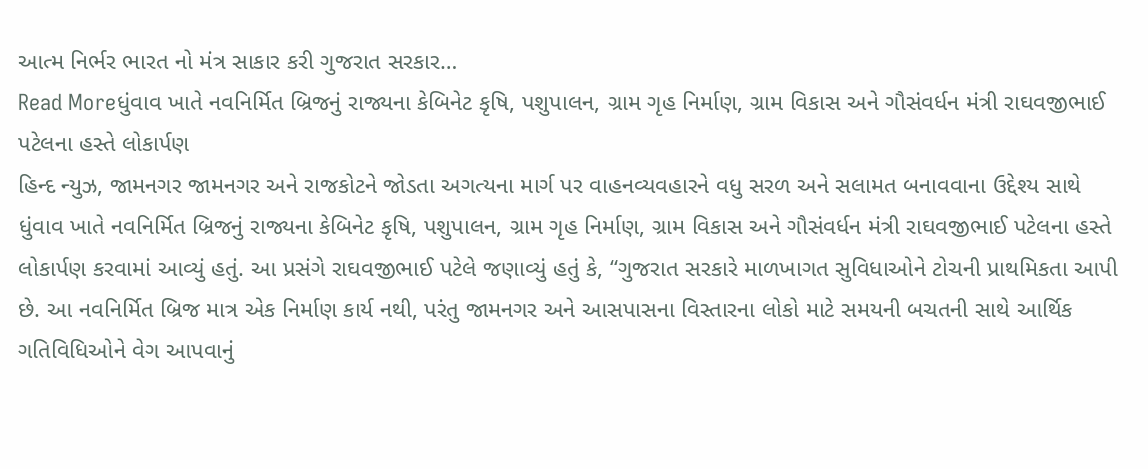આત્મ નિર્ભર ભારત નો મંત્ર સાકાર કરી ગુજરાત સરકાર…
Read Moreધુંવાવ ખાતે નવનિર્મિત બ્રિજનું રાજ્યના કેબિનેટ કૃષિ, પશુપાલન, ગ્રામ ગૃહ નિર્માણ, ગ્રામ વિકાસ અને ગૌસંવર્ધન મંત્રી રાઘવજીભાઈ પટેલના હસ્તે લોકાર્પણ
હિન્દ ન્યુઝ, જામનગર જામનગર અને રાજકોટને જોડતા અગત્યના માર્ગ પર વાહનવ્યવહારને વધુ સરળ અને સલામત બનાવવાના ઉદ્દેશ્ય સાથે ધુંવાવ ખાતે નવનિર્મિત બ્રિજનું રાજ્યના કેબિનેટ કૃષિ, પશુપાલન, ગ્રામ ગૃહ નિર્માણ, ગ્રામ વિકાસ અને ગૌસંવર્ધન મંત્રી રાઘવજીભાઈ પટેલના હસ્તે લોકાર્પણ કરવામાં આવ્યું હતું. આ પ્રસંગે રાઘવજીભાઈ પટેલે જણાવ્યું હતું કે, “ગુજરાત સરકારે માળખાગત સુવિધાઓને ટોચની પ્રાથમિકતા આપી છે. આ નવનિર્મિત બ્રિજ માત્ર એક નિર્માણ કાર્ય નથી, પરંતુ જામનગર અને આસપાસના વિસ્તારના લોકો માટે સમયની બચતની સાથે આર્થિક ગતિવિધિઓને વેગ આપવાનું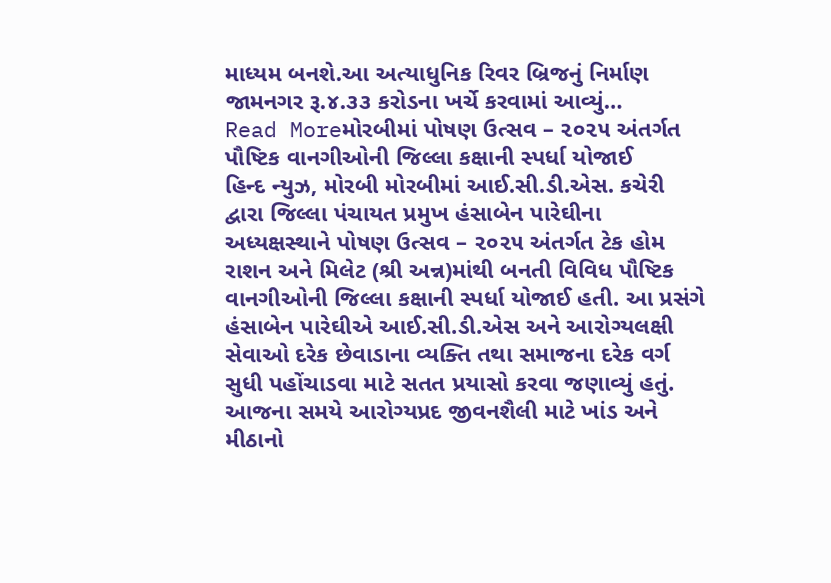માધ્યમ બનશે.આ અત્યાધુનિક રિવર બ્રિજનું નિર્માણ જામનગર રૂ.૪.૩૩ કરોડના ખર્ચે કરવામાં આવ્યું…
Read Moreમોરબીમાં પોષણ ઉત્સવ – ૨૦૨૫ અંતર્ગત પૌષ્ટિક વાનગીઓની જિલ્લા કક્ષાની સ્પર્ધા યોજાઈ
હિન્દ ન્યુઝ, મોરબી મોરબીમાં આઈ.સી.ડી.એસ. કચેરી દ્વારા જિલ્લા પંચાયત પ્રમુખ હંસાબેન પારેઘીના અધ્યક્ષસ્થાને પોષણ ઉત્સવ – ૨૦૨૫ અંતર્ગત ટેક હોમ રાશન અને મિલેટ (શ્રી અન્ન)માંથી બનતી વિવિધ પૌષ્ટિક વાનગીઓની જિલ્લા કક્ષાની સ્પર્ધા યોજાઈ હતી. આ પ્રસંગે હંસાબેન પારેઘીએ આઈ.સી.ડી.એસ અને આરોગ્યલક્ષી સેવાઓ દરેક છેવાડાના વ્યક્તિ તથા સમાજના દરેક વર્ગ સુધી પહોંચાડવા માટે સતત પ્રયાસો કરવા જણાવ્યું હતું. આજના સમયે આરોગ્યપ્રદ જીવનશૈલી માટે ખાંડ અને મીઠાનો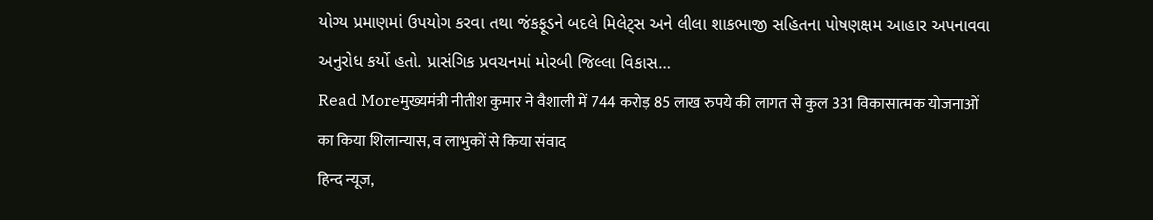યોગ્ય પ્રમાણમાં ઉપયોગ કરવા તથા જંકફૂડને બદલે મિલેટ્સ અને લીલા શાકભાજી સહિતના પોષણક્ષમ આહાર અપનાવવા અનુરોધ કર્યો હતો. પ્રાસંગિક પ્રવચનમાં મોરબી જિલ્લા વિકાસ…
Read Moreमुख्यमंत्री नीतीश कुमार ने वैशाली में 744 करोड़ 85 लाख रुपये की लागत से कुल 331 विकासात्मक योजनाओं का किया शिलान्यास, व लाभुकों से किया संवाद
हिन्द न्यूज,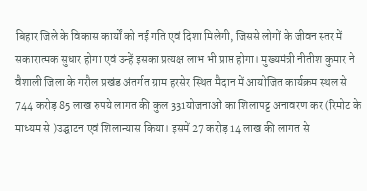बिहार जिले के विकास कार्यों को नई गति एवं दिशा मिलेगी, जिससे लोगों के जीवन स्तर में सकारात्मक सुधार होगा एवं उन्हें इसका प्रत्यक्ष लाभ भी प्राप्त होगा। मुख्यमंत्री नीतीश कुमार ने वैशाली जिला के गरौल प्रखंड अंतर्गत ग्राम हरसेर स्थित मैदान में आयोजित कार्यक्रम स्थल से 744 करोड़ 85 लाख रुपये लागत की कुल 331योजनाओं का शिलापट्ट अनावरण कर (रिमोट के माध्यम से )उद्घाटन एवं शिलान्यास किया। इसमें 27 करोड़ 14 लाख की लागत से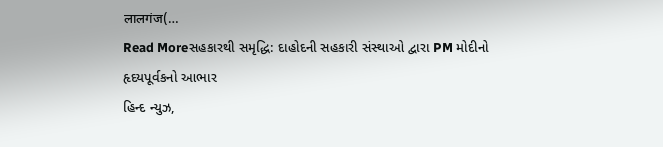लालगंज(…
Read Moreસહકારથી સમૃદ્ધિ: દાહોદની સહકારી સંસ્થાઓ દ્વારા PM મોદીનો હૃદયપૂર્વકનો આભાર
હિન્દ ન્યુઝ,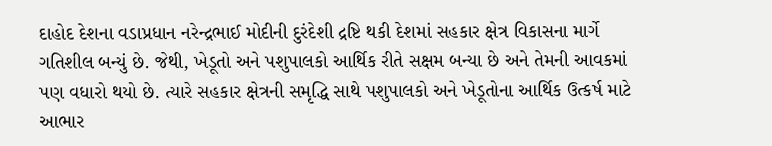દાહોદ દેશના વડાપ્રધાન નરેન્દ્રભાઈ મોદીની દુરંદેશી દ્રષ્ટિ થકી દેશમાં સહકાર ક્ષેત્ર વિકાસના માર્ગે ગતિશીલ બન્યું છે. જેથી, ખેડૂતો અને પશુપાલકો આર્થિક રીતે સક્ષમ બન્યા છે અને તેમની આવકમાં પણ વધારો થયો છે. ત્યારે સહકાર ક્ષેત્રની સમૃદ્ધિ સાથે પશુપાલકો અને ખેડૂતોના આર્થિક ઉત્કર્ષ માટે આભાર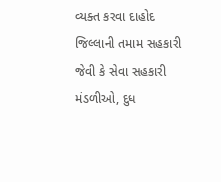વ્યક્ત કરવા દાહોદ જિલ્લાની તમામ સહકારી જેવી કે સેવા સહકારી મંડળીઓ, દુધ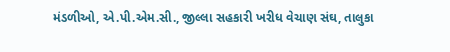મંડળીઓ, એ.પી.એમ.સી., જીલ્લા સહકારી ખરીધ વેચાણ સંઘ, તાલુકા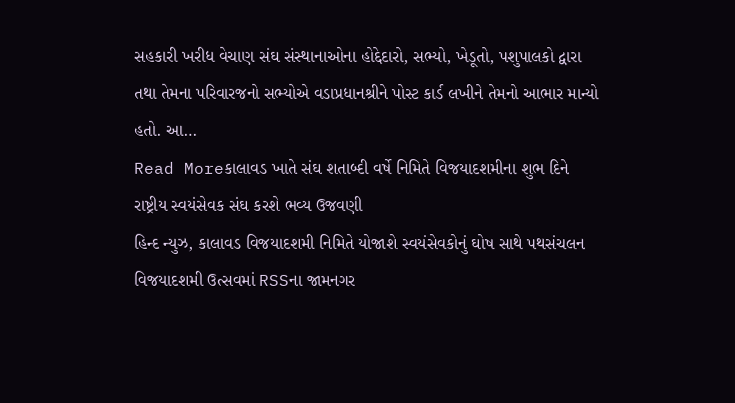સહકારી ખરીધ વેચાણ સંઘ સંસ્થાનાઓના હોદ્દેદારો, સભ્યો, ખેડૂતો, પશુપાલકો દ્વારા તથા તેમના પરિવારજનો સભ્યોએ વડાપ્રધાનશ્રીને પોસ્ટ કાર્ડ લખીને તેમનો આભાર માન્યો હતો. આ…
Read Moreકાલાવડ ખાતે સંઘ શતાબ્દી વર્ષે નિમિતે વિજયાદશમીના શુભ દિને રાષ્ટ્રીય સ્વયંસેવક સંઘ કરશે ભવ્ય ઉજવણી
હિન્દ ન્યુઝ, કાલાવડ વિજયાદશમી નિમિતે યોજાશે સ્વયંસેવકોનું ઘોષ સાથે પથસંચલન વિજયાદશમી ઉત્સવમાં RSSના જામનગર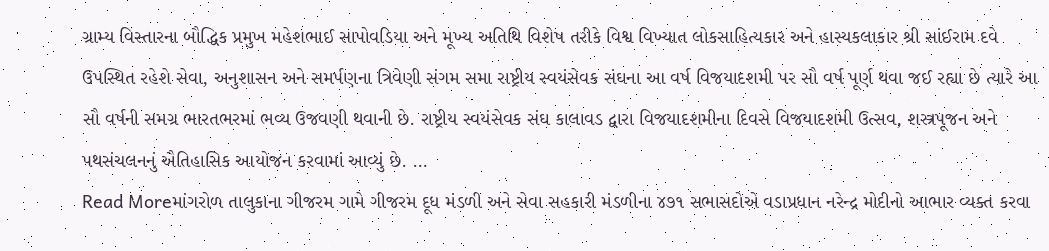ગ્રામ્ય વિસ્તારના બૌદ્ધિક પ્રમુખ મહેશભાઈ સાપોવડિયા અને મૂખ્ય અતિથિ વિશેષ તરીકે વિશ્વ વિખ્યાત લોકસાહિત્યકાર અને હાસ્યકલાકાર શ્રી સાંઈરામ દવે ઉપસ્થિત રહેશે સેવા, અનુશાસન અને સમર્પણના ત્રિવેણી સંગમ સમા રાષ્ટ્રીય સ્વયંસેવક સંઘના આ વર્ષ વિજયાદશમી પર સૌ વર્ષ પૂર્ણ થવા જઈ રહ્યા છે ત્યારે આ સૌ વર્ષની સમગ્ર ભારતભરમાં ભવ્ય ઉજવણી થવાની છે. રાષ્ટ્રીય સ્વયંસેવક સંઘ કાલાવડ દ્વારા વિજયાદશમીના દિવસે વિજયાદશમી ઉત્સવ, શસ્ત્રપૂજન અને પથસંચલનનું ઐતિહાસિક આયોજન કરવામાં આવ્યું છે. …
Read Moreમાંગરોળ તાલુકાના ગીજરમ ગામે ગીજરમ દૂધ મંડળી અને સેવા સહકારી મંડળીના ૪૭૧ સભાસદોએ વડાપ્રધાન નરેન્દ્ર મોદીનો આભાર વ્યક્ત કરવા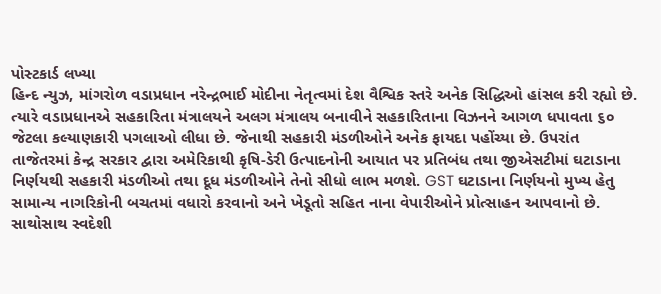પોસ્ટકાર્ડ લખ્યા
હિન્દ ન્યુઝ, માંગરોળ વડાપ્રધાન નરેન્દ્રભાઈ મોદીના નેતૃત્વમાં દેશ વૈશ્વિક સ્તરે અનેક સિદ્ધિઓ હાંસલ કરી રહ્યો છે. ત્યારે વડાપ્રધાનએ સહકારિતા મંત્રાલયને અલગ મંત્રાલય બનાવીને સહકારિતાના વિઝનને આગળ ધપાવતા ૬૦ જેટલા કલ્યાણકારી પગલાઓ લીધા છે. જેનાથી સહકારી મંડળીઓને અનેક ફાયદા પહોંચ્યા છે. ઉપરાંત તાજેતરમાં કેન્દ્ર સરકાર દ્વારા અમેરિકાથી કૃષિ-ડેરી ઉત્પાદનોની આયાત પર પ્રતિબંધ તથા જીએસટીમાં ઘટાડાના નિર્ણયથી સહકારી મંડળીઓ તથા દૂધ મંડળીઓને તેનો સીધો લાભ મળશે. GST ઘટાડાના નિર્ણયનો મુખ્ય હેતુ સામાન્ય નાગરિકોની બચતમાં વધારો કરવાનો અને ખેડૂતો સહિત નાના વેપારીઓને પ્રોત્સાહન આપવાનો છે. સાથોસાથ સ્વદેશી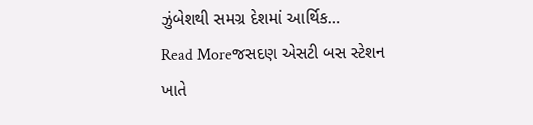ઝુંબેશથી સમગ્ર દેશમાં આર્થિક…
Read Moreજસદણ એસટી બસ સ્ટેશન ખાતે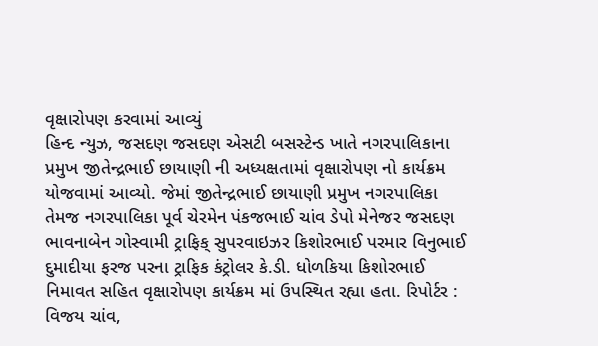વૃક્ષારોપણ કરવામાં આવ્યું
હિન્દ ન્યુઝ, જસદણ જસદણ એસટી બસસ્ટેન્ડ ખાતે નગરપાલિકાના પ્રમુખ જીતેન્દ્રભાઈ છાયાણી ની અધ્યક્ષતામાં વૃક્ષારોપણ નો કાર્યક્રમ યોજવામાં આવ્યો. જેમાં જીતેન્દ્રભાઈ છાયાણી પ્રમુખ નગરપાલિકા તેમજ નગરપાલિકા પૂર્વ ચેરમેન પંકજભાઈ ચાંવ ડેપો મેનેજર જસદણ ભાવનાબેન ગોસ્વામી ટ્રાફિક્ સુપરવાઇઝર કિશોરભાઈ પરમાર વિનુભાઈ દુમાદીયા ફરજ પરના ટ્રાફિક કંટ્રોલર કે.ડી. ધોળકિયા કિશોરભાઈ નિમાવત સહિત વૃક્ષારોપણ કાર્યક્રમ માં ઉપસ્થિત રહ્યા હતા. રિપોર્ટર : વિજય ચાંવ,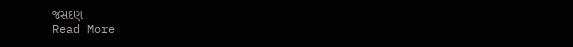જસદણ
Read More